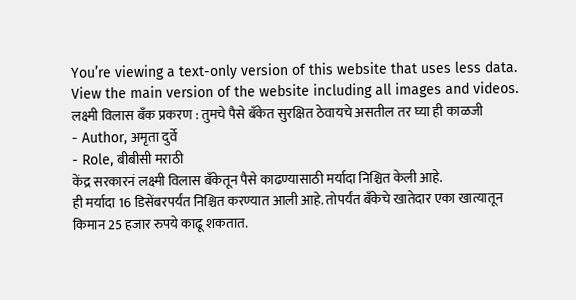You’re viewing a text-only version of this website that uses less data. View the main version of the website including all images and videos.
लक्ष्मी विलास बँक प्रकरण : तुमचे पैसे बँकेत सुरक्षित ठेवायचे असतील तर घ्या ही काळजी
- Author, अमृता दुर्वे
- Role, बीबीसी मराठी
केंद्र सरकारनं लक्ष्मी विलास बँकेतून पैसे काढण्यासाठी मर्यादा निश्चित केली आहे.
ही मर्यादा 16 डिसेंबरपर्यंत निश्चित करण्यात आली आहे. तोपर्यंत बँकेचे खातेदार एका खात्यातून किमान 25 हजार रुपये काढू शकतात.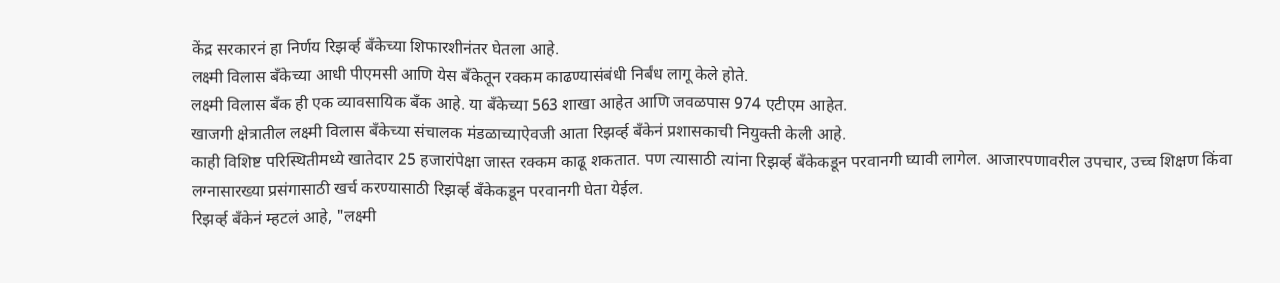केंद्र सरकारनं हा निर्णय रिझर्व्ह बँकेच्या शिफारशीनंतर घेतला आहे.
लक्ष्मी विलास बँकेच्या आधी पीएमसी आणि येस बँकेतून रक्कम काढण्यासंबंधी निर्बंध लागू केले होते.
लक्ष्मी विलास बँक ही एक व्यावसायिक बँक आहे. या बँकेच्या 563 शाखा आहेत आणि जवळपास 974 एटीएम आहेत.
खाजगी क्षेत्रातील लक्ष्मी विलास बँकेच्या संचालक मंडळाच्याऐवजी आता रिझर्व्ह बँकेनं प्रशासकाची नियुक्ती केली आहे.
काही विशिष्ट परिस्थितीमध्ये खातेदार 25 हजारांपेक्षा जास्त रक्कम काढू शकतात. पण त्यासाठी त्यांना रिझर्व्ह बँकेकडून परवानगी घ्यावी लागेल. आजारपणावरील उपचार, उच्च शिक्षण किंवा लग्नासारख्या प्रसंगासाठी खर्च करण्यासाठी रिझर्व्ह बँकेकडून परवानगी घेता येईल.
रिझर्व्ह बँकेनं म्हटलं आहे, "लक्ष्मी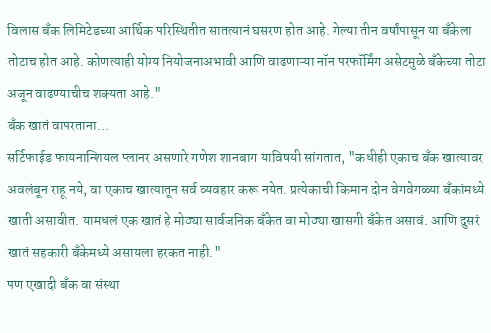विलास बँक लिमिटेडच्या आर्थिक परिस्थितीत सातत्यानं घसरण होत आहे. गेल्या तीन वर्षांपासून या बँकेला तोटाच होत आहे. कोणत्याही योग्य नियोजनाअभावी आणि वाढणाऱ्या नॉन परफॉर्मिंग असेटमुळे बँकेच्या तोटा अजून वाढण्याचीच शक्यता आहे."
बँक खातं वापरताना...
सर्टिफाईड फायनान्शियल प्लानर असणारे गणेश शानबाग याविषयी सांगतात, "कधीही एकाच बँक खात्यावर अवलंबून राहू नये, वा एकाच खात्यातून सर्व व्यवहार करू नयेत. प्रत्येकाची किमान दोन वेगवेगळ्या बँकांमध्ये खाती असावीत. यामधलं एक खातं हे मोठ्या सार्वजनिक बँकेत वा मोठ्या खासगी बँकेत असावं. आणि दुसरं खातं सहकारी बँकेमध्ये असायला हरकत नाही."
पण एखादी बँक वा संस्था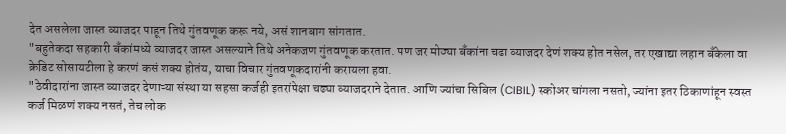देत असलेला जास्त व्याजदर पाहून तिथे गुंतवणूक करू नये, असं शानबाग सांगतात.
"बहुतेकदा सहकारी बँकांमध्ये व्याजदर जास्त असल्याने तिथे अनेकजण गुंतवणूक करतात. पण जर मोठ्या बँकांना चढा व्याजदर देणं शक्य होत नसेल, तर एखाद्या लहान बँकेला वा क्रेडिट सोसायटीला हे करणं कसं शक्य होतंय, याचा विचार गुंतवणूकदारांनी करायला हवा.
"ठेवीदारांना जास्त व्याजदर देणाऱ्या संस्था या सहसा कर्जही इतरांपेक्षा चढ्या व्याजदराने देतात. आणि ज्यांचा सिबिल (CIBIL) स्कोअर चांगला नसतो, ज्यांना इतर ठिकाणांहून स्वस्त कर्ज मिळणं शक्य नसतं, तेच लोक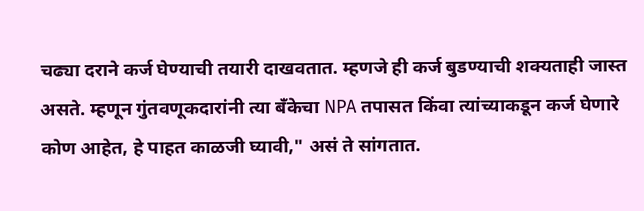चढ्या दराने कर्ज घेण्याची तयारी दाखवतात. म्हणजे ही कर्ज बुडण्याची शक्यताही जास्त असते. म्हणून गुंतवणूकदारांनी त्या बँकेचा NPA तपासत किंवा त्यांच्याकडून कर्ज घेणारे कोण आहेत, हे पाहत काळजी घ्यावी," असं ते सांगतात.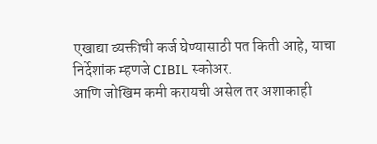एखाद्या व्यक्तीची कर्ज घेण्यासाठी पत किती आहे, याचा निर्देशांक म्हणजे CIBIL स्कोअर.
आणि जोखिम कमी करायची असेल तर अशाकाही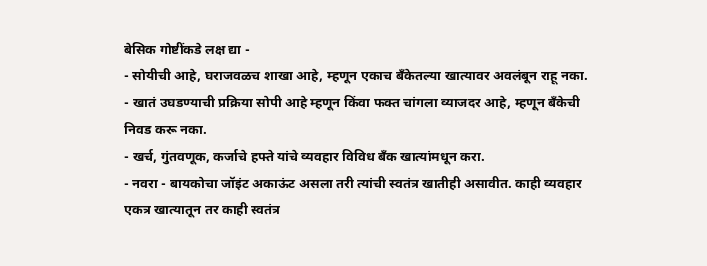बेसिक गोष्टींकडे लक्ष द्या -
- सोयीची आहे, घराजवळच शाखा आहे, म्हणून एकाच बँकेतल्या खात्यावर अवलंबून राहू नका.
- खातं उघडण्याची प्रक्रिया सोपी आहे म्हणून किंवा फक्त चांगला व्याजदर आहे, म्हणून बँकेची निवड करू नका.
- खर्च, गुंतवणूक, कर्जाचे हफ्ते यांचे व्यवहार विविध बँक खात्यांमधून करा.
- नवरा - बायकोचा जॉइंट अकाऊंट असला तरी त्यांची स्वतंत्र खातीही असावीत. काही व्यवहार एकत्र खात्यातून तर काही स्वतंत्र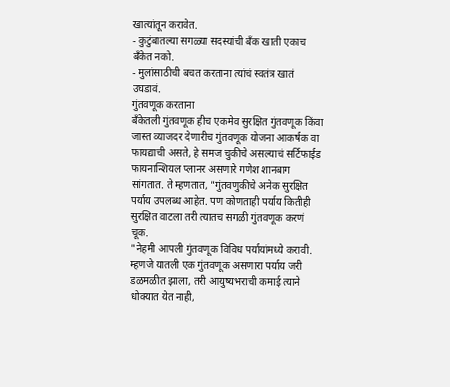खात्यांतून करावेत.
- कुटुंबातल्या सगळ्या सदस्यांची बँक खाती एकाच बँकेत नको.
- मुलांसाठीची बचत करताना त्यांचं स्वतंत्र खातं उघडावं.
गुंतवणूक करताना
बँकेतली गुंतवणूक हीच एकमेव सुरक्षित गुंतवणूक किंवा जास्त व्याजदर देणारीच गुंतवणूक योजना आकर्षक वा फायद्याची असते, हे समज चुकीचे असल्याचं सर्टिफाईड फायनान्शियल प्लानर असणारे गणेश शानबाग सांगतात. ते म्हणतात, "गुंतवणुकीचे अनेक सुरक्षित पर्याय उपलब्ध आहेत. पण कोणताही पर्याय कितीही सुरक्षित वाटला तरी त्यातच सगळी गुंतवणूक करणं चूक.
"नेहमी आपली गुंतवणूक विविध पर्यायांमध्ये करावी. म्हणजे यातली एक गुंतवणूक असणारा पर्याय जरी डळमळीत झाला, तरी आयुष्यभराची कमाई त्याने धोक्यात येत नाही,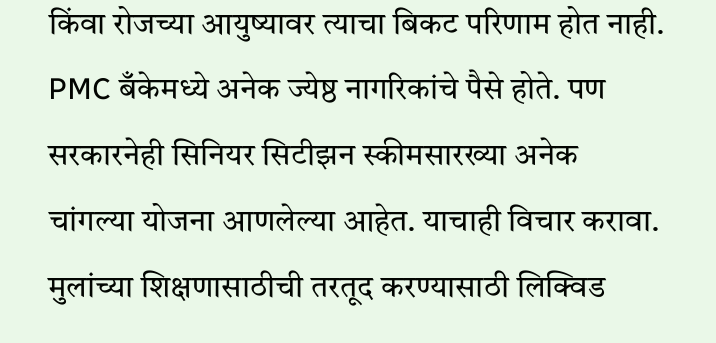किंवा रोजच्या आयुष्यावर त्याचा बिकट परिणाम होत नाही. PMC बँकेमध्ये अनेक ज्येष्ठ नागरिकांचे पैसे होते. पण सरकारनेही सिनियर सिटीझन स्कीमसारख्या अनेक चांगल्या योजना आणलेल्या आहेत. याचाही विचार करावा. मुलांच्या शिक्षणासाठीची तरतूद करण्यासाठी लिक्विड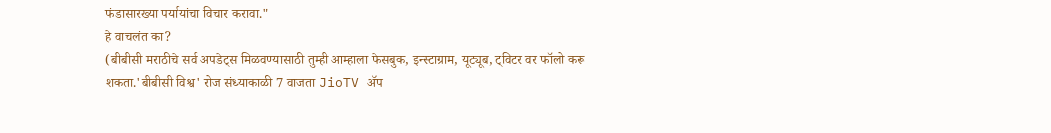फंडासारख्या पर्यायांचा विचार करावा."
हे वाचलंत का?
(बीबीसी मराठीचे सर्व अपडेट्स मिळवण्यासाठी तुम्ही आम्हाला फेसबुक, इन्स्टाग्राम, यूट्यूब, ट्विटर वर फॉलो करू शकता.'बीबीसी विश्व' रोज संध्याकाळी 7 वाजता JioTV ॲप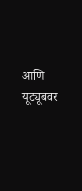आणि यूट्यूबवर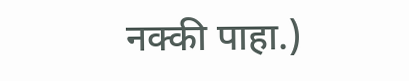नक्की पाहा.)